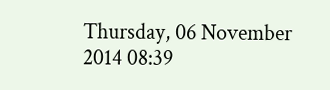Thursday, 06 November 2014 08:39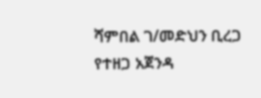ሻምበል ገ/መድህን ቢረጋ
የተዘጋ አጀንዳ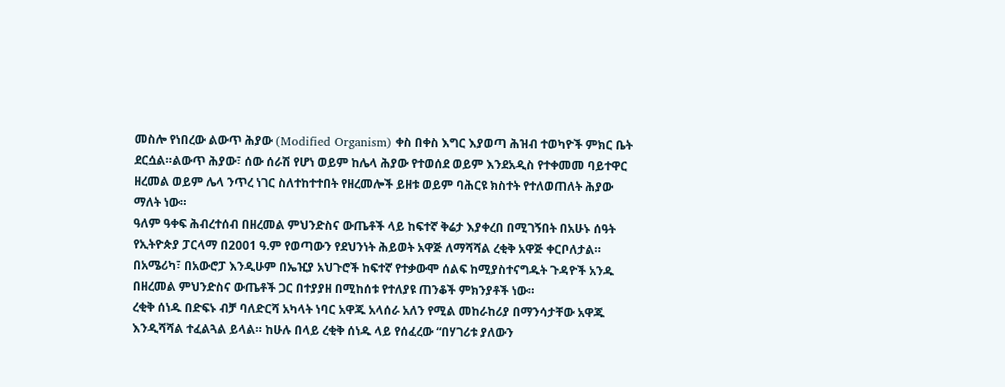መስሎ የነበረው ልውጥ ሕያው (Modified Organism) ቀስ በቀስ እግር እያወጣ ሕዝብ ተወካዮች ምክር ቤት ደርሷል።ልውጥ ሕያው፣ ሰው ሰራሽ የሆነ ወይም ከሌላ ሕያው የተወሰደ ወይም እንደአዲስ የተቀመመ ባይተዋር ዘረመል ወይም ሌላ ንጥረ ነገር ስለተከተተበት የዘረመሎች ይዘቱ ወይም ባሕርዩ ክስተት የተለወጠለት ሕያው ማለት ነው።
ዓለም ዓቀፍ ሕብረተሰብ በዘረመል ምህንድስና ውጤቶች ላይ ከፍተኛ ቅሬታ እያቀረበ በሚገኝበት በአሁኑ ሰዓት የኢትዮጵያ ፓርላማ በ2001 ዓ.ም የወጣውን የደህንነት ሕይወት አዋጅ ለማሻሻል ረቂቅ አዋጅ ቀርቦለታል። በአሜሪካ፣ በአውሮፓ እንዲሁም በኤዢያ አህጉሮች ከፍተኛ የተቃውሞ ሰልፍ ከሚያስተናግዱት ጉዳዮች አንዱ በዘረመል ምህንድስና ውጤቶች ጋር በተያያዘ በሚከሰቱ የተለያዩ ጠንቆች ምክንያቶች ነው።
ረቂቅ ሰነዱ በድፍኑ ብቻ ባለድርሻ አካላት ነባር አዋጁ አላሰራ አለን የሚል መከራከሪያ በማንሳታቸው አዋጁ እንዲሻሻል ተፈልጓል ይላል። ከሁሉ በላይ ረቂቅ ሰነዱ ላይ የሰፈረው “በሃገሪቱ ያለውን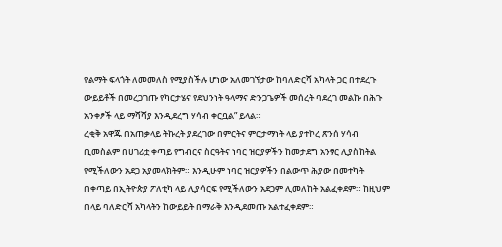የልማት ፍላጎት ለመመለስ የሚያስችሉ ሆነው አለመገኘታው ከባለድርሻ አካላት ጋር በተደረጉ ውይይቶች በመረጋገጡ የካርታሄና የደህንነት ዓላማና ድንጋጌዎች መሰረት ባደረገ መልኩ በሕጉ አንቀፆች ላይ ማሻሻያ እንዲደረግ ሃሳብ ቀርቧል” ይላል።
ረቂቅ አዋጁ በአጠቃላይ ትኩረት ያደረገው በምርትና ምርታማነት ላይ ያተኮረ ጽንሰ ሃሳብ ቢመስልም በሀገሪቷ ቀጣይ የግብርና ስርዓትና ነባር ዝርያዎችን ከመታደግ አንፃር ሊያስከትል የሚችለውን አደጋ አያመላክትም። እንዲሁም ነባር ዝርያዎችን በልውጥ ሕያው በመተካት በቀጣይ በኢትዮጵያ ፖለቲካ ላይ ሊያሳርፍ የሚችለውን አደጋም ሊመለከት አልፈቀደም። ከዚህም በላይ ባለድርሻ አካላትን ከውይይት በማራቅ እንዲደመጡ አልተፈቀደም።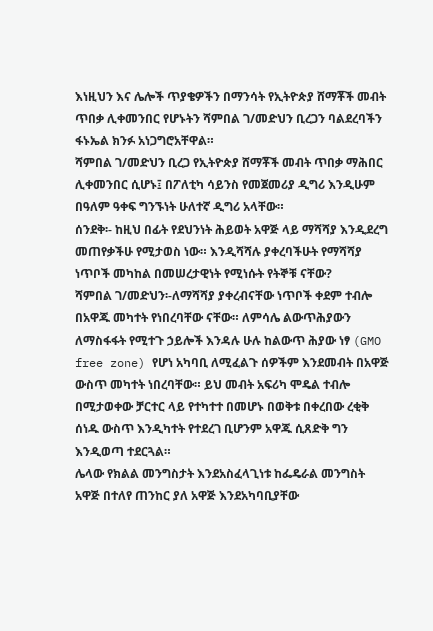እነዚህን እና ሌሎች ጥያቄዎችን በማንሳት የኢትዮጵያ ሸማቾች መብት ጥበቃ ሊቀመንበር የሆኑትን ሻምበል ገ/መድህን ቢረጋን ባልደረባችን ፋኑኤል ክንፉ አነጋግሮአቸዋል።
ሻምበል ገ/መድህን ቢረጋ የኢትዮጵያ ሸማቾች መብት ጥበቃ ማሕበር ሊቀመንበር ሲሆኑ፤ በፖለቲካ ሳይንስ የመጀመሪያ ዲግሪ እንዲሁም በዓለም ዓቀፍ ግንኙነት ሁለተኛ ዲግሪ አላቸው።
ሰንደቅ፡- ከዚህ በፊት የደህንነት ሕይወት አዋጅ ላይ ማሻሻያ እንዲደረግ መጠየቃችሁ የሚታወስ ነው። እንዲሻሻሉ ያቀረባችሁት የማሻሻያ ነጥቦች መካከል በመሠረታዊነት የሚነሱት የትኞቹ ናቸው?
ሻምበል ገ/መድህን፡-ለማሻሻያ ያቀረብናቸው ነጥቦች ቀደም ተብሎ በአዋጁ መካተት የነበረባቸው ናቸው። ለምሳሌ ልውጥሕያውን ለማስፋፋት የሚተጉ ኃይሎች እንዳሉ ሁሉ ከልውጥ ሕያው ነፃ (GMO free zone) የሆነ አካባቢ ለሚፈልጉ ሰዎችም እንደመብት በአዋጅ ውስጥ መካተት ነበረባቸው። ይህ መብት አፍሪካ ሞዴል ተብሎ በሚታወቀው ቻርተር ላይ የተካተተ በመሆኑ በወቅቱ በቀረበው ረቂቅ ሰነዱ ውስጥ እንዲካተት የተደረገ ቢሆንም አዋጁ ሲጸድቅ ግን እንዲወጣ ተደርጓል።
ሌላው የክልል መንግስታት እንደአስፈላጊነቱ ከፌዴራል መንግስት አዋጅ በተለየ ጠንከር ያለ አዋጅ እንደአካባቢያቸው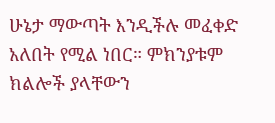ሁኔታ ማውጣት እንዲችሉ መፈቀድ አለበት የሚል ነበር። ምክንያቱም ክልሎች ያላቸውን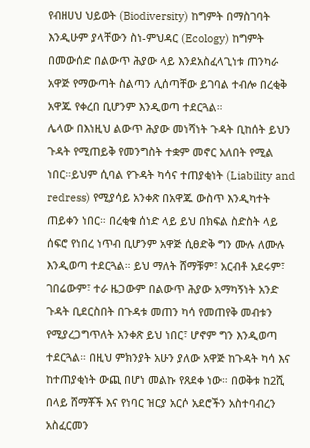የብዘሀህ ህይወት (Biodiversity) ከግምት በማስገባት እንዲሁም ያላቸውን ስነ-ምህዳር (Ecology) ከግምት በመውሰድ በልውጥ ሕያው ላይ እንደአስፈላጊነቱ ጠንካራ አዋጅ የማውጣት ስልጣን ሊሰጣቸው ይገባል ተብሎ በረቂቅ አዋጁ የቀረበ ቢሆንም እንዲወጣ ተደርጓል።
ሌላው በእነዚህ ልውጥ ሕያው መነሻነት ጉዳት ቢከሰት ይህን ጉዳት የሚጠይቅ የመንግስት ተቋም መኖር አለበት የሚል ነበር።ይህም ሲባል የጉዳት ካሳና ተጠያቂነት (Liability and redress) የሚያሳይ አንቀጽ በአዋጁ ውስጥ እንዲካተት ጠይቀን ነበር። በረቂቁ ሰነድ ላይ ይህ በክፍል ስድስት ላይ ሰፍሮ የነበረ ነጥብ ቢሆንም አዋጅ ሲፀድቅ ግን ሙሉ ለሙሉ እንዲወጣ ተደርጓል። ይህ ማለት ሸማቹም፣ አርብቶ አደሩም፣ ገበሬውም፣ ተራ ዜጋውም በልውጥ ሕያው አማካኝነት አንድ ጉዳት ቢደርስበት በጉዳቱ መጠን ካሳ የመጠየቅ መብቱን የሚያረጋግጥለት አንቀጽ ይህ ነበር፣ ሆኖም ግን እንዲወጣ ተደርጓል። በዚህ ምክንያት አሁን ያለው አዋጅ ከጉዳት ካሳ እና ከተጠያቂነት ውጪ በሆነ መልኩ የጸደቀ ነው። በወቅቱ ከ2ሺ በላይ ሸማቾች እና የነባር ዝርያ አርሶ አደሮችን አስተባብረን አስፈርመን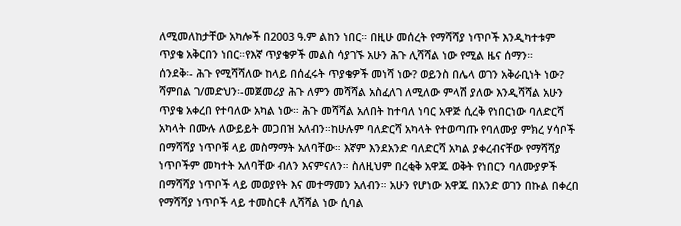ለሚመለከታቸው አካሎች በ2003 ዓ.ም ልከን ነበር። በዚሁ መሰረት የማሻሻያ ነጥቦች እንዲካተቱም ጥያቄ አቅርበን ነበር።የእኛ ጥያቄዎች መልስ ሳያገኙ አሁን ሕጉ ሊሻሻል ነው የሚል ዜና ሰማን።
ሰንደቅ፡- ሕጉ የሚሻሻለው ከላይ በሰፈሩት ጥያቄዎች መነሻ ነው? ወይንስ በሌላ ወገን አቅራቢነት ነው?
ሻምበል ገ/መድህን፡-መጀመሪያ ሕጉ ለምን መሻሻል አስፈለገ ለሚለው ምላሽ ያለው እንዲሻሻል አሁን ጥያቄ አቀረበ የተባለው አካል ነው። ሕጉ መሻሻል አለበት ከተባለ ነባር አዋጅ ሲረቅ የነበርነው ባለድርሻ አካላት በሙሉ ለውይይት መጋበዝ አለብን።ከሁሉም ባለድርሻ አካላት የተወጣጡ የባለሙያ ምክረ ሃሳቦች በማሻሻያ ነጥቦቹ ላይ መስማማት አለባቸው። እኛም እንደአንድ ባለድርሻ አካል ያቀረብናቸው የማሻሻያ ነጥቦችም መካተት አለባቸው ብለን እናምናለን። ስለዚህም በረቂቅ አዋጁ ወቅት የነበርን ባለሙያዎች በማሻሻያ ነጥቦች ላይ መወያየት እና መተማመን አለብን። አሁን የሆነው አዋጁ በአንድ ወገን በኩል በቀረበ የማሻሻያ ነጥቦች ላይ ተመስርቶ ሊሻሻል ነው ሲባል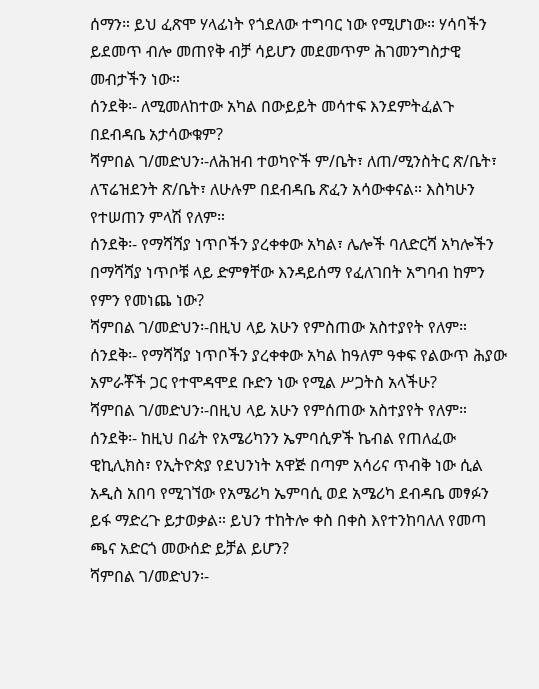ሰማን። ይህ ፈጽሞ ሃላፊነት የጎደለው ተግባር ነው የሚሆነው። ሃሳባችን ይደመጥ ብሎ መጠየቅ ብቻ ሳይሆን መደመጥም ሕገመንግስታዊ መብታችን ነው።
ሰንደቅ፡- ለሚመለከተው አካል በውይይት መሳተፍ እንደምትፈልጉ በደብዳቤ አታሳውቁም?
ሻምበል ገ/መድህን፡-ለሕዝብ ተወካዮች ም/ቤት፣ ለጠ/ሚንስትር ጽ/ቤት፣ ለፕሬዝደንት ጽ/ቤት፣ ለሁሉም በደብዳቤ ጽፈን አሳውቀናል። እስካሁን የተሠጠን ምላሽ የለም።
ሰንደቅ፡- የማሻሻያ ነጥቦችን ያረቀቀው አካል፣ ሌሎች ባለድርሻ አካሎችን በማሻሻያ ነጥቦቹ ላይ ድምፃቸው እንዳይሰማ የፈለገበት አግባብ ከምን የምን የመነጨ ነው?
ሻምበል ገ/መድህን፡-በዚህ ላይ አሁን የምስጠው አስተያየት የለም።
ሰንደቅ፡- የማሻሻያ ነጥቦችን ያረቀቀው አካል ከዓለም ዓቀፍ የልውጥ ሕያው አምራቾች ጋር የተሞዳሞደ ቡድን ነው የሚል ሥጋትስ አላችሁ?
ሻምበል ገ/መድህን፡-በዚህ ላይ አሁን የምሰጠው አስተያየት የለም።
ሰንደቅ፡- ከዚህ በፊት የአሜሪካንን ኤምባሲዎች ኬብል የጠለፈው ዊኪሊክስ፣ የኢትዮጵያ የደህንነት አዋጅ በጣም አሳሪና ጥብቅ ነው ሲል አዲስ አበባ የሚገኘው የአሜሪካ ኤምባሲ ወደ አሜሪካ ደብዳቤ መፃፉን ይፋ ማድረጉ ይታወቃል። ይህን ተከትሎ ቀስ በቀስ እየተንከባለለ የመጣ ጫና አድርጎ መውሰድ ይቻል ይሆን?
ሻምበል ገ/መድህን፡-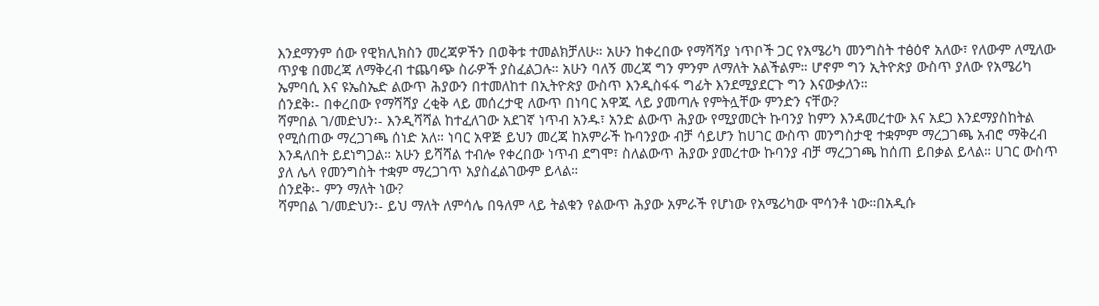እንደማንም ሰው የዊክሊክስን መረጃዎችን በወቅቱ ተመልክቻለሁ። አሁን ከቀረበው የማሻሻያ ነጥቦች ጋር የአሜሪካ መንግስት ተፅዕኖ አለው፣ የለውም ለሚለው ጥያቄ በመረጃ ለማቅረብ ተጨባጭ ስራዎች ያስፈልጋሉ። አሁን ባለኝ መረጃ ግን ምንም ለማለት አልችልም። ሆኖም ግን ኢትዮጵያ ውስጥ ያለው የአሜሪካ ኤምባሲ እና ዩኤስኤድ ልውጥ ሕያውን በተመለከተ በኢትዮጵያ ውስጥ እንዲስፋፋ ግፊት እንደሚያደርጉ ግን እናውቃለን።
ሰንደቅ፡- በቀረበው የማሻሻያ ረቂቅ ላይ መሰረታዊ ለውጥ በነባር አዋጁ ላይ ያመጣሉ የምትሏቸው ምንድን ናቸው?
ሻምበል ገ/መድህን፡- እንዲሻሻል ከተፈለገው አደገኛ ነጥብ አንዱ፣ አንድ ልውጥ ሕያው የሚያመርት ኩባንያ ከምን እንዳመረተው እና አደጋ እንደማያስከትል የሚሰጠው ማረጋገጫ ሰነድ አለ። ነባር አዋጅ ይህን መረጃ ከአምራች ኩባንያው ብቻ ሳይሆን ከሀገር ውስጥ መንግስታዊ ተቋምም ማረጋገጫ አብሮ ማቅረብ እንዳለበት ይደነግጋል። አሁን ይሻሻል ተብሎ የቀረበው ነጥብ ደግሞ፣ ስለልውጥ ሕያው ያመረተው ኩባንያ ብቻ ማረጋገጫ ከሰጠ ይበቃል ይላል። ሀገር ውስጥ ያለ ሌላ የመንግስት ተቋም ማረጋገጥ አያስፈልገውም ይላል።
ሰንደቅ፡- ምን ማለት ነው?
ሻምበል ገ/መድህን፡- ይህ ማለት ለምሳሌ በዓለም ላይ ትልቁን የልውጥ ሕያው አምራች የሆነው የአሜሪካው ሞሳንቶ ነው።በአዲሱ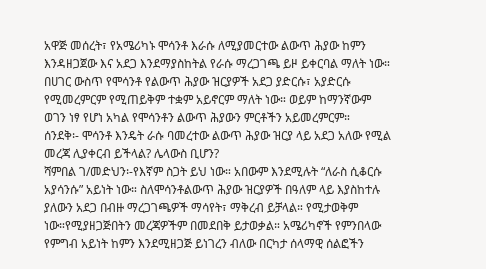አዋጅ መሰረት፣ የአሜሪካኑ ሞሳንቶ እራሱ ለሚያመርተው ልውጥ ሕያው ከምን እንዳዘጋጀው እና አደጋ እንደማያስከትል የራሱ ማረጋገጫ ይዞ ይቀርባል ማለት ነው። በሀገር ውስጥ የሞሳንቶ የልውጥ ሕያው ዝርያዎች አደጋ ያድርሱ፣ አያድርሱ የሚመረምርም የሚጠይቅም ተቋም አይኖርም ማለት ነው። ወይም ከማንኛውም ወገን ነፃ የሆነ አካል የሞሳንቶን ልውጥ ሕያውን ምርቶችን አይመረምርም።
ሰንደቅ፡- ሞሳንቶ እንዴት ራሱ ባመረተው ልውጥ ሕያው ዝርያ ላይ አደጋ አለው የሚል መረጃ ሊያቀርብ ይችላል? ሌላውስ ቢሆን?
ሻምበል ገ/መድህን፡-የእኛም ስጋት ይህ ነው። አበውም እንደሚሉት “ለራስ ሲቆርሱ አያሳንሱ” አይነት ነው። ስለሞሳንቶልውጥ ሕያው ዝርያዎች በዓለም ላይ እያስከተሉ ያለውን አደጋ በብዙ ማረጋገጫዎች ማሳየት፣ ማቅረብ ይቻላል። የሚታወቅም ነው።የሚያዘጋጅበትን መረጃዎችም በመደበቅ ይታወቃል። አሜሪካኖች የምንበላው የምግብ አይነት ከምን እንደሚዘጋጅ ይነገረን ብለው በርካታ ሰላማዊ ሰልፎችን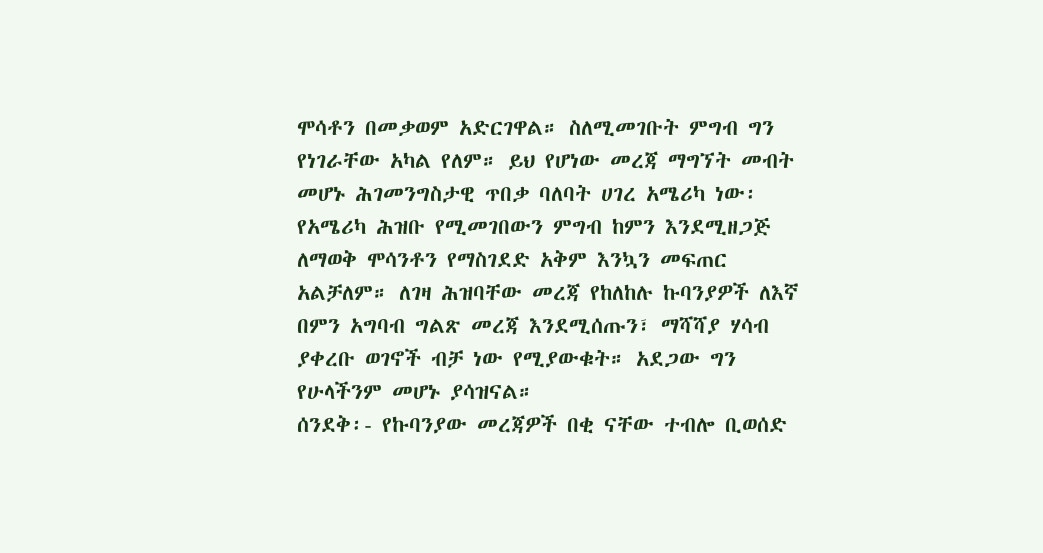ሞሳቶን በመቃወም አድርገዋል። ስለሚመገቡት ምግብ ግን የነገራቸው አካል የለም። ይህ የሆነው መረጃ ማግኘት መብት መሆኑ ሕገመንግስታዊ ጥበቃ ባለባት ሀገረ አሜሪካ ነው፡ የአሜሪካ ሕዝቡ የሚመገበውን ምግብ ከምን እንደሚዘጋጅ ለማወቅ ሞሳንቶን የማስገደድ አቅም እንኳን መፍጠር አልቻለም። ለገዛ ሕዝባቸው መረጃ የከለከሉ ኩባንያዎች ለእኛ በምን አግባብ ግልጽ መረጃ እንደሚሰጡን፣ ማሻሻያ ሃሳብ ያቀረቡ ወገኖች ብቻ ነው የሚያውቁት። አደጋው ግን የሁላችንም መሆኑ ያሳዝናል።
ሰንደቅ፡- የኩባንያው መረጃዎች በቂ ናቸው ተብሎ ቢወሰድ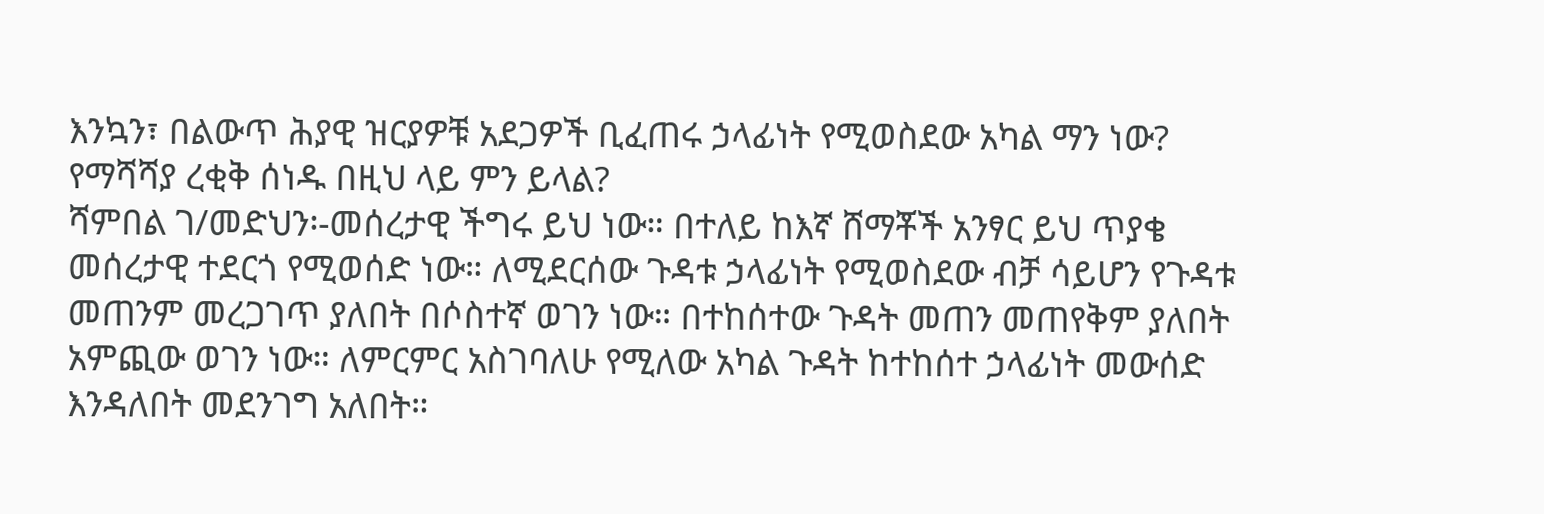እንኳን፣ በልውጥ ሕያዊ ዝርያዎቹ አደጋዎች ቢፈጠሩ ኃላፊነት የሚወስደው አካል ማን ነው? የማሻሻያ ረቂቅ ሰነዱ በዚህ ላይ ምን ይላል?
ሻምበል ገ/መድህን፡-መሰረታዊ ችግሩ ይህ ነው። በተለይ ከእኛ ሸማቾች አንፃር ይህ ጥያቄ መሰረታዊ ተደርጎ የሚወሰድ ነው። ለሚደርሰው ጉዳቱ ኃላፊነት የሚወስደው ብቻ ሳይሆን የጉዳቱ መጠንም መረጋገጥ ያለበት በሶስተኛ ወገን ነው። በተከሰተው ጉዳት መጠን መጠየቅም ያለበት አምጪው ወገን ነው። ለምርምር አስገባለሁ የሚለው አካል ጉዳት ከተከሰተ ኃላፊነት መውሰድ እንዳለበት መደንገግ አለበት።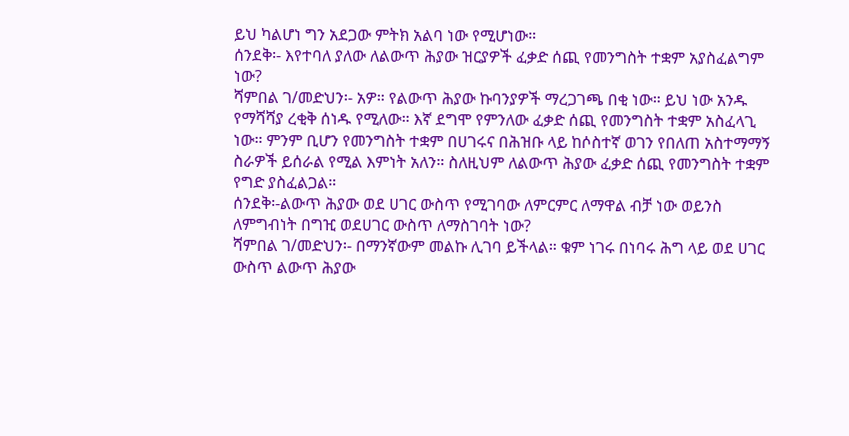ይህ ካልሆነ ግን አደጋው ምትክ አልባ ነው የሚሆነው።
ሰንደቅ፡- እየተባለ ያለው ለልውጥ ሕያው ዝርያዎች ፈቃድ ሰጪ የመንግስት ተቋም አያስፈልግም ነው?
ሻምበል ገ/መድህን፡- አዎ። የልውጥ ሕያው ኩባንያዎች ማረጋገጫ በቂ ነው። ይህ ነው አንዱ የማሻሻያ ረቂቅ ሰነዱ የሚለው። እኛ ደግሞ የምንለው ፈቃድ ሰጪ የመንግስት ተቋም አስፈላጊ ነው። ምንም ቢሆን የመንግስት ተቋም በሀገሩና በሕዝቡ ላይ ከሶስተኛ ወገን የበለጠ አስተማማኝ ስራዎች ይሰራል የሚል እምነት አለን። ስለዚህም ለልውጥ ሕያው ፈቃድ ሰጪ የመንግስት ተቋም የግድ ያስፈልጋል።
ሰንደቅ፡-ልውጥ ሕያው ወደ ሀገር ውስጥ የሚገባው ለምርምር ለማዋል ብቻ ነው ወይንስ ለምግብነት በግዢ ወደሀገር ውስጥ ለማስገባት ነው?
ሻምበል ገ/መድህን፡- በማንኛውም መልኩ ሊገባ ይችላል። ቁም ነገሩ በነባሩ ሕግ ላይ ወደ ሀገር ውስጥ ልውጥ ሕያው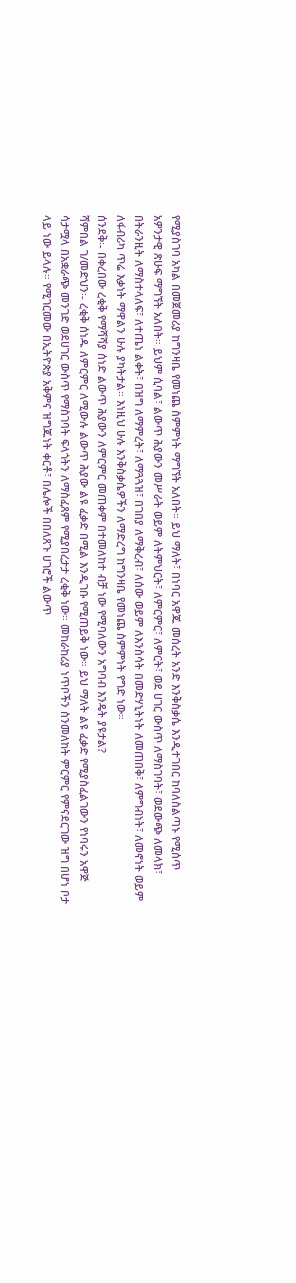የሚያስገባ አካል በመጀመሪያ ከግንዛቤ የመነጨ ስምምነት ማግኘት አለበት። ይህ ማለት፣ በነባር አዋጁ መሰረት አንድ እንቅስቃሴ እንዲተገበር ከባለስልጣኑ የሚሰጥ አዎንታዊ ጽሁፍ ማግኘት አለበት። ይህም ሲባል፣ ልውጥ ሕያውን መሥራት ወይም ለትምህርት፣ ለምርምር፣ ለምርት፣ ወደ ሀገር ውስጥ ለማስገባት፣ ወደውጭ ለመላክ፣ በትራንዚት ለማስተላለፍ፣ ለተጤነ ልቀት፣ በዝግ ለማምረት፣ ለማጓጓዝ፣ በገበያ ለማቅረብ፣ ለሰው ወይም ለእንስሳት በመድሃኒትነት ለመጠበቅ፣ ለምግብነት፣ ለመኖነት ወይም ለፋብሪካ ጥሬ እቃነት ማዋልን ሁሉ ያካትታል። እነዚህ ሁሉ እንቅስቃሴዎችን ለማድረግ ከግንዛቤ የመነጨ ስምምነት የግድ ነው።
ሰንደቅ፡- በቀረበው ረቂቅ የማሻሻያ ሰነድ ልውጥ ሕያውን ለምርምር መጠቀም በተመለከተ ብቻ ነው የሚባለውን አግባብ እንዴት ያዩታል?
ሻምበል ገ/መድህን፡- ረቂቅ ሰነዱ ለምርምር ለሚውሉ ልውጥ ሕያው ልዩ ፈቃድ በሚል እንዲገቡ የሚጠይቅ ነው። ይህ ማለት ልዩ ፈቃድ የሚያስፈልገውን የነባሩን አዋጅ ሳታሟላ በአቋራጭ መንገድ ወደሀገር ውስጥ የማስገባት ፍላጎትን ለማስፈጸም የሚያበረታታ ረቂቅ ነው። መከራከሪያ ነጥቦችን ስንመለከት ምርምር የምናደርገው ዝግ በሆነ ቦታ ላይ ነው ይላሉ። የሚገርመው በኢትዮጵያ አቅምና ዝግጁነት ቀርቶ፣ በሌሎች በበለጸጉ ሀገሮች ልውጥ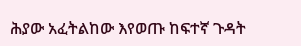ሕያው አፈትልከው እየወጡ ከፍተኛ ጉዳት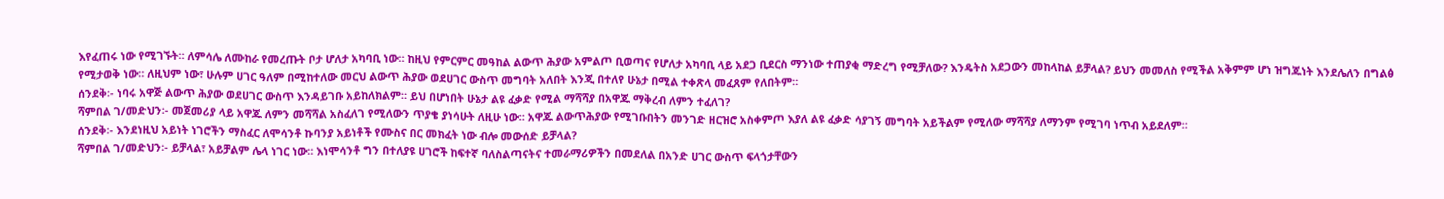እየፈጠሩ ነው የሚገኙት። ለምሳሌ ለሙከራ የመረጡት ቦታ ሆለታ አካባቢ ነው። ከዚህ የምርምር መዓከል ልውጥ ሕያው አምልጦ ቢወጣና የሆለታ አካባቢ ላይ አደጋ ቢደርስ ማንነው ተጠያቂ ማድረግ የሚቻለው? እንዴትስ አደጋውን መከላከል ይቻላል? ይህን መመለስ የሚችል አቅምም ሆነ ዝግጁነት እንደሌለን በግልፅ የሚታወቅ ነው። ለዚህም ነው፣ ሁሉም ሀገር ዓለም በሚከተለው መርህ ልውጥ ሕያው ወደሀገር ውስጥ መግባት አለበት እንጂ በተለየ ሁኔታ በሚል ተቀጽላ መፈጸም የለበትም።
ሰንደቅ፡- ነባሩ አዋጅ ልውጥ ሕያው ወደሀገር ውስጥ እንዳይገቡ አይከለክልም። ይህ በሆነበት ሁኔታ ልዩ ፈቃድ የሚል ማሻሻያ በአዋጁ ማቅረብ ለምን ተፈለገ?
ሻምበል ገ/መድህን፡- መጀመሪያ ላይ አዋጁ ለምን መሻሻል አስፈለገ የሚለውን ጥያቄ ያነሳሁት ለዚሁ ነው። አዋጁ ልውጥሕያው የሚገቡበትን መንገድ ዘርዝሮ አስቀምጦ እያለ ልዩ ፈቃድ ሳያገኝ መግባት አይችልም የሚለው ማሻሻያ ለማንም የሚገባ ነጥብ አይደለም።
ሰንደቅ፡- እንደነዚህ አይነት ነገሮችን ማስፈር ለሞሳንቶ ኩባንያ አይነቶች የሙስና በር መክፈት ነው ብሎ መውሰድ ይቻላል?
ሻምበል ገ/መድህን፡- ይቻላል፣ አይቻልም ሌላ ነገር ነው። እነሞሳንቶ ግን በተለያዩ ሀገሮች ከፍተኛ ባለስልጣናትና ተመራማሪዎችን በመደለል በአንድ ሀገር ውስጥ ፍላጎታቸውን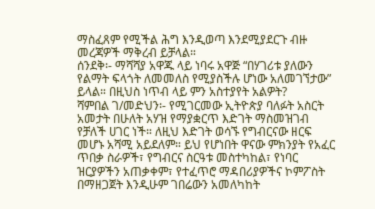ማስፈጸም የሚችል ሕግ እንዲወጣ እንደሚያደርጉ ብዙ መረጃዎች ማቅረብ ይቻላል።
ሰንደቅ፡- ማሻሻያ አዋጁ ላይ ነባሩ አዋጅ “በሃገሪቱ ያለውን የልማት ፍላጎት ለመመለስ የሚያስችሉ ሆነው አለመገኘታው” ይላል። በዚህስ ነጥብ ላይ ምን አስተያየት አልዎት?
ሻምበል ገ/መድህን፡- የሚገርመው ኢትዮጵያ ባለፉት አስርት አመታት በሁለት አሃዝ የማያቋርጥ እድገት ማስመዝገብ የቻለች ሀገር ነች። ለዚህ እድገት ወሳኙ የግብርናው ዘርፍ መሆኑ አሻሚ አይደለም። ይህ የሆነበት ዋናው ምክንያት የአፈር ጥበቃ ስራዎች፣ የግብርና ስርዓቱ መስተካከል፣ የነባር ዝርያዎችን አጠቃቀም፣ የተፈጥሮ ማዳበሪያዎችና ኮምፖስት በማዘጋጀት እንዲሁም ገበሬውን አመለካከት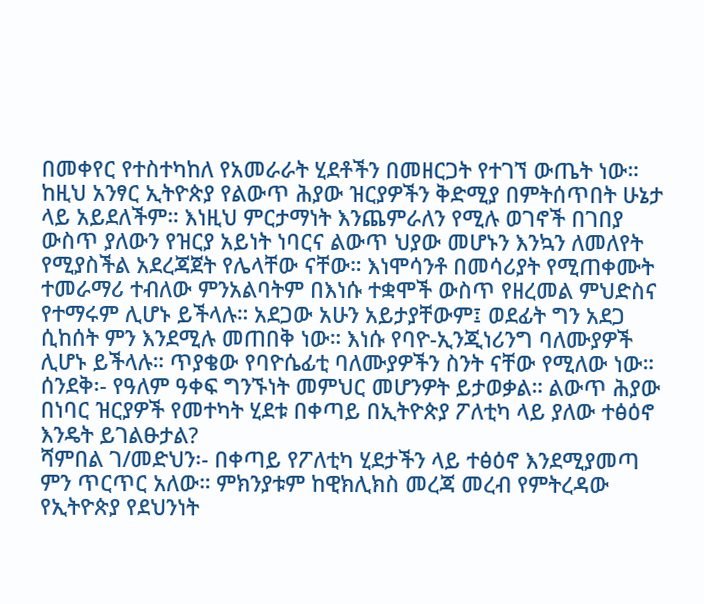በመቀየር የተስተካከለ የአመራራት ሂደቶችን በመዘርጋት የተገኘ ውጤት ነው።
ከዚህ አንፃር ኢትዮጵያ የልውጥ ሕያው ዝርያዎችን ቅድሚያ በምትሰጥበት ሁኔታ ላይ አይደለችም። እነዚህ ምርታማነት እንጨምራለን የሚሉ ወገኖች በገበያ ውስጥ ያለውን የዝርያ አይነት ነባርና ልውጥ ህያው መሆኑን እንኳን ለመለየት የሚያስችል አደረጃጀት የሌላቸው ናቸው። እነሞሳንቶ በመሳሪያት የሚጠቀሙት ተመራማሪ ተብለው ምንአልባትም በእነሱ ተቋሞች ውስጥ የዘረመል ምህድስና የተማሩም ሊሆኑ ይችላሉ። አደጋው አሁን አይታያቸውም፤ ወደፊት ግን አደጋ ሲከሰት ምን እንደሚሉ መጠበቅ ነው። እነሱ የባዮ-ኢንጂነሪንግ ባለሙያዎች ሊሆኑ ይችላሉ። ጥያቄው የባዮሴፊቲ ባለሙያዎችን ስንት ናቸው የሚለው ነው።
ሰንደቅ፡- የዓለም ዓቀፍ ግንኙነት መምህር መሆንዎት ይታወቃል። ልውጥ ሕያው በነባር ዝርያዎች የመተካት ሂደቱ በቀጣይ በኢትዮጵያ ፖለቲካ ላይ ያለው ተፅዕኖ እንዴት ይገልፁታል?
ሻምበል ገ/መድህን፡- በቀጣይ የፖለቲካ ሂደታችን ላይ ተፅዕኖ እንደሚያመጣ ምን ጥርጥር አለው። ምክንያቱም ከዊክሊክስ መረጃ መረብ የምትረዳው የኢትዮጵያ የደህንነት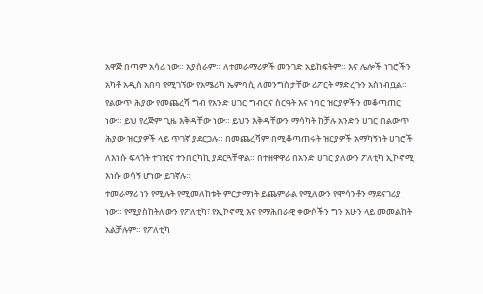አዋጅ በጣም አሳሪ ነው። አያሰራም። ለተመራማሪዎች መንገድ አይከፍትም። እና ሌሎች ነገሮችን አካቶ አዲስ አበባ የሚገኘው የአሜሪካ ኤምባሲ ለመንግስታቸው ሪፖርት ማድረጉን አስነብቧል። የልውጥ ሕያው የመጨረሻ ግብ የአንድ ሀገር ግብርና ስርዓት እና ነባር ዝርያዎችን መቆጣጠር ነው። ይህ የረጅም ጊዜ እቅዳቸው ነው። ይህን እቅዳቸውን ማሳካት ከቻሉ አንድን ሀገር በልውጥ ሕያው ዝርያዎች ላይ ጥገኛ ያደርጋሉ። በመጨረሻም በሚቆጣጠሩት ዝርያዎች አማካኝነት ሀገሮች ለእነሱ ፍላጎት ተገዢና ተንበርካኪ ያደርጓቸዋል። በተዘዋዋሪ በአንድ ሀገር ያለውን ፖለቲካ ኢኮኖሚ እነሱ ወሳኝ ሆነው ይገኛሉ።
ተመራማሪ ነን የሚሉት የሚመለከቱት ምርታማነት ይጨምራል የሚለውን የሞሳንቶን ማደናገሪያ ነው። የሚያስከትለውን የፖለቲካ፣ የኢኮኖሚ እና የማሕበራዊ ቀውሶችን ግን አሁን ላይ መመልከት አልቻሉም። የፖለቲካ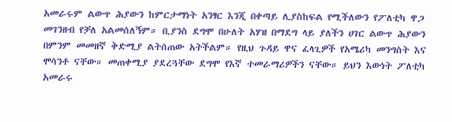አመራሩም ልውጥ ሕያውን ከምርታማነት አንፃር እንጂ በቀጣይ ሊያስከፍል የሚችለውን የፖለቲካ ዋጋ መገንዘብ የቻለ አልመሰለኝም። ቢያንስ ደግሞ በሁለት አሃዝ በማደግ ላይ ያለችን ሀገር ልውጥ ሕያውን በምንም መመዘኛ ቅድሚያ ልትሰጠው አትችልም። የዚህ ጉዳይ ዋና ፈላጊዎች የአሜሪካ መንግስት እና ሞሳንቶ ናቸው። መጠቀሚያ ያደረጓቸው ደግሞ የእኛ ተመራማሪዎችን ናቸው። ይህን እውነት ፖለቲካ አመራሩ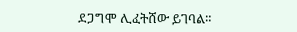ደጋግሞ ሊፈትሸው ይገባል።